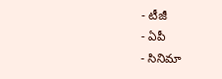- టీజీ
- ఏపీ
- సినిమా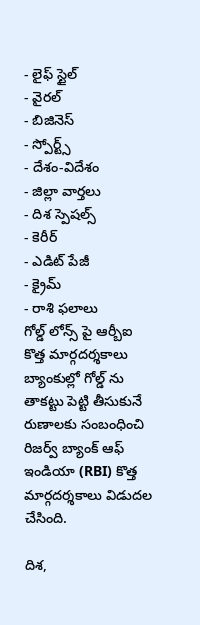- లైఫ్ స్టైల్
- వైరల్
- బిజినెస్
- స్పోర్ట్స్
- దేశం-విదేశం
- జిల్లా వార్తలు
- దిశ స్పెషల్స్
- కెరీర్
- ఎడిట్ పేజీ
- క్రైమ్
- రాశి ఫలాలు
గోల్డ్ లోన్స్ పై ఆర్బీఐ కొత్త మార్గదర్శకాలు
బ్యాంకుల్లో గోల్డ్ ను తాకట్టు పెట్టి తీసుకునే రుణాలకు సంబంధించి రిజర్వ్ బ్యాంక్ ఆఫ్ ఇండియా (RBI) కొత్త మార్గదర్శకాలు విడుదల చేసింది.

దిశ,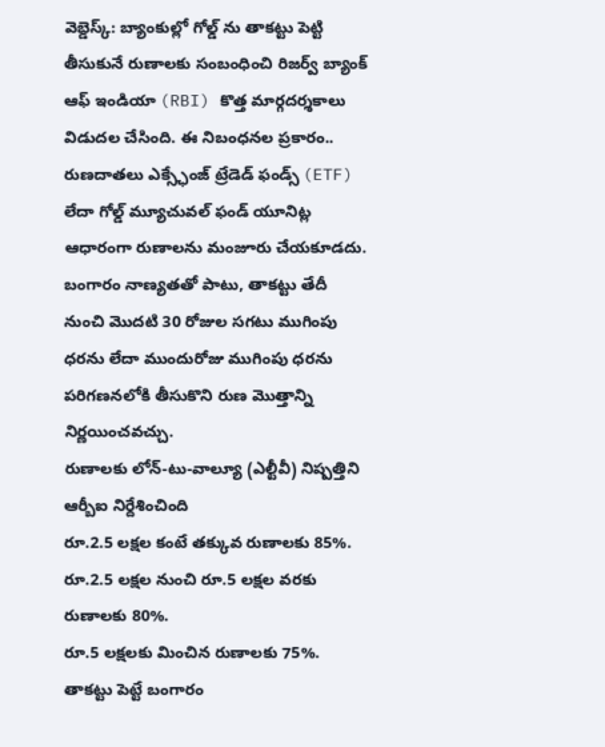వెబ్డెస్క్: బ్యాంకుల్లో గోల్డ్ ను తాకట్టు పెట్టి తీసుకునే రుణాలకు సంబంధించి రిజర్వ్ బ్యాంక్ ఆఫ్ ఇండియా (RBI) కొత్త మార్గదర్శకాలు విడుదల చేసింది. ఈ నిబంధనల ప్రకారం.. రుణదాతలు ఎక్స్ఛేంజ్ ట్రేడెడ్ ఫండ్స్ (ETF) లేదా గోల్డ్ మ్యూచువల్ ఫండ్ యూనిట్ల ఆధారంగా రుణాలను మంజూరు చేయకూడదు. బంగారం నాణ్యతతో పాటు, తాకట్టు తేదీ నుంచి మొదటి 30 రోజుల సగటు ముగింపు ధరను లేదా ముందురోజు ముగింపు ధరను పరిగణనలోకి తీసుకొని రుణ మొత్తాన్ని నిర్ణయించవచ్చు.
రుణాలకు లోన్-టు-వాల్యూ (ఎల్టీవీ) నిష్పత్తిని ఆర్బీఐ నిర్దేశించింది
రూ.2.5 లక్షల కంటే తక్కువ రుణాలకు 85%.
రూ.2.5 లక్షల నుంచి రూ.5 లక్షల వరకు రుణాలకు 80%.
రూ.5 లక్షలకు మించిన రుణాలకు 75%.
తాకట్టు పెట్టే బంగారం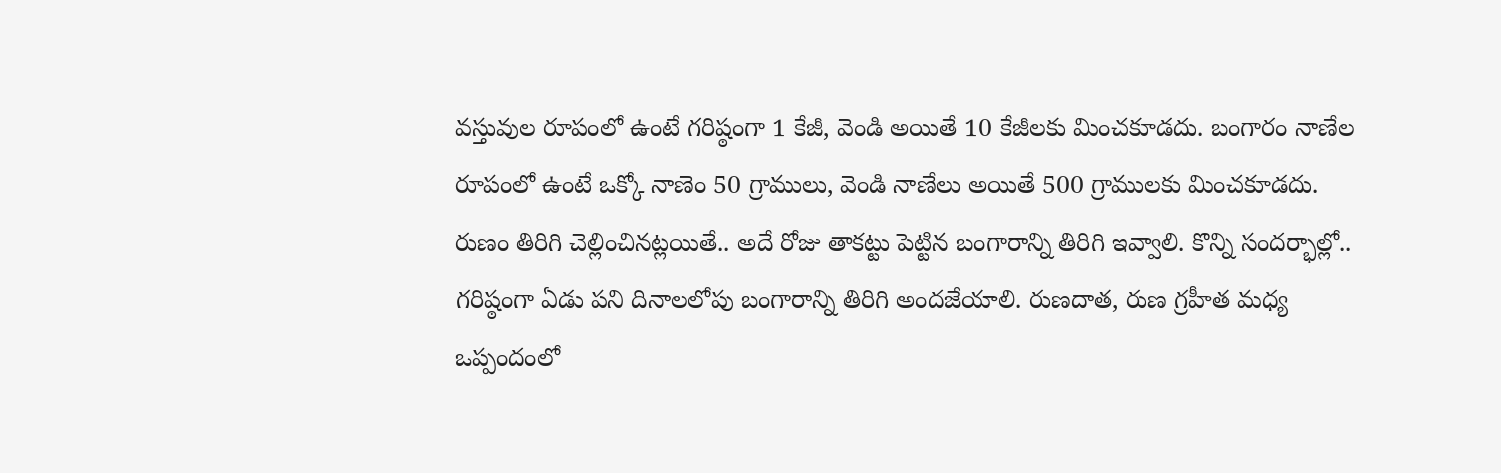వస్తువుల రూపంలో ఉంటే గరిష్ఠంగా 1 కేజీ, వెండి అయితే 10 కేజీలకు మించకూడదు. బంగారం నాణేల రూపంలో ఉంటే ఒక్కో నాణెం 50 గ్రాములు, వెండి నాణేలు అయితే 500 గ్రాములకు మించకూడదు. రుణం తిరిగి చెల్లించినట్లయితే.. అదే రోజు తాకట్టు పెట్టిన బంగారాన్ని తిరిగి ఇవ్వాలి. కొన్ని సందర్భాల్లో.. గరిష్ఠంగా ఏడు పని దినాలలోపు బంగారాన్ని తిరిగి అందజేయాలి. రుణదాత, రుణ గ్రహీత మధ్య ఒప్పందంలో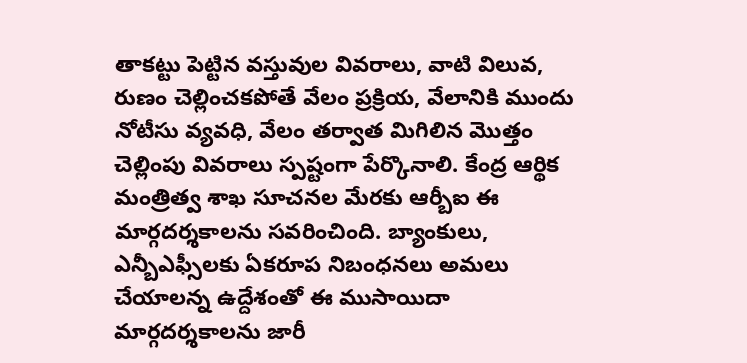తాకట్టు పెట్టిన వస్తువుల వివరాలు, వాటి విలువ, రుణం చెల్లించకపోతే వేలం ప్రక్రియ, వేలానికి ముందు నోటీసు వ్యవధి, వేలం తర్వాత మిగిలిన మొత్తం చెల్లింపు వివరాలు స్పష్టంగా పేర్కొనాలి. కేంద్ర ఆర్థిక మంత్రిత్వ శాఖ సూచనల మేరకు ఆర్బీఐ ఈ మార్గదర్శకాలను సవరించింది. బ్యాంకులు, ఎన్బీఎఫ్సీలకు ఏకరూప నిబంధనలు అమలు చేయాలన్న ఉద్దేశంతో ఈ ముసాయిదా మార్గదర్శకాలను జారీ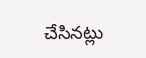చేసినట్లు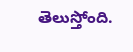తెలుస్తోంది.